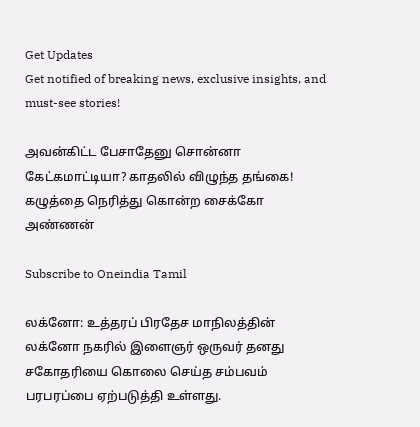Get Updates
Get notified of breaking news, exclusive insights, and must-see stories!

அவன்கிட்ட பேசாதேனு சொன்னா கேட்கமாட்டியா? காதலில் விழுந்த தங்கை! கழுத்தை நெரித்து கொன்ற சைக்கோ அண்ணன்

Subscribe to Oneindia Tamil

லக்னோ: உத்தரப் பிரதேச மாநிலத்தின் லக்னோ நகரில் இளைஞர் ஒருவர் தனது சகோதரியை கொலை செய்த சம்பவம் பரபரப்பை ஏற்படுத்தி உள்ளது.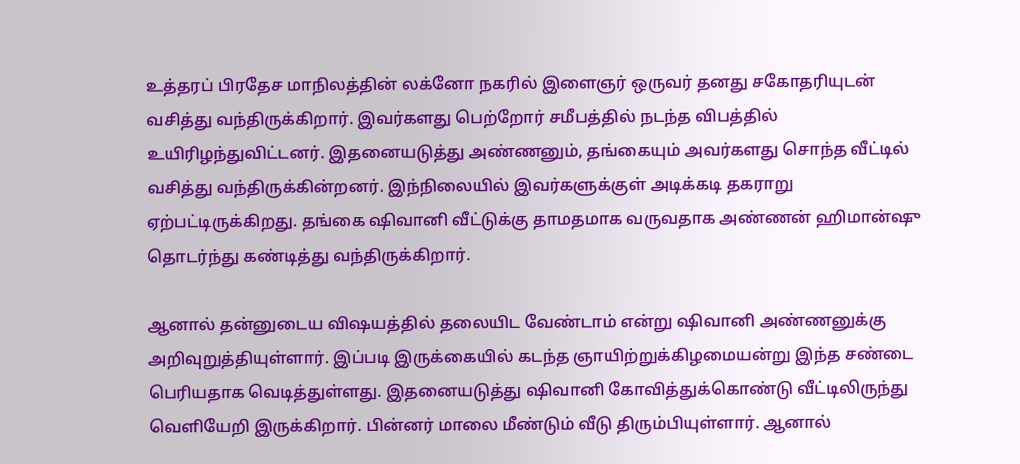உத்தரப் பிரதேச மாநிலத்தின் லக்னோ நகரில் இளைஞர் ஒருவர் தனது சகோதரியுடன் வசித்து வந்திருக்கிறார். இவர்களது பெற்றோர் சமீபத்தில் நடந்த விபத்தில் உயிரிழந்துவிட்டனர். இதனையடுத்து அண்ணனும், தங்கையும் அவர்களது சொந்த வீட்டில் வசித்து வந்திருக்கின்றனர். இந்நிலையில் இவர்களுக்குள் அடிக்கடி தகராறு ஏற்பட்டிருக்கிறது. தங்கை ஷிவானி வீட்டுக்கு தாமதமாக வருவதாக அண்ணன் ஹிமான்ஷு தொடர்ந்து கண்டித்து வந்திருக்கிறார்.

ஆனால் தன்னுடைய விஷயத்தில் தலையிட வேண்டாம் என்று ஷிவானி அண்ணனுக்கு அறிவுறுத்தியுள்ளார். இப்படி இருக்கையில் கடந்த ஞாயிற்றுக்கிழமையன்று இந்த சண்டை பெரியதாக வெடித்துள்ளது. இதனையடுத்து ஷிவானி கோவித்துக்கொண்டு வீட்டிலிருந்து வெளியேறி இருக்கிறார். பின்னர் மாலை மீண்டும் வீடு திரும்பியுள்ளார். ஆனால்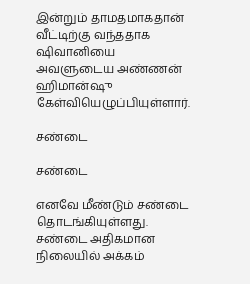இன்றும் தாமதமாகதான் வீட்டிற்கு வந்ததாக ஷிவானியை அவளுடைய அண்ணன் ஹிமான்ஷு கேள்வியெழுப்பியுள்ளார்.

சண்டை

சண்டை

எனவே மீண்டும் சண்டை தொடங்கியுள்ளது. சண்டை அதிகமான நிலையில் அக்கம்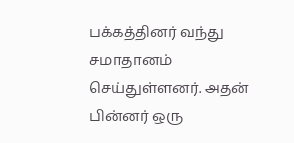பக்கத்தினர் வந்து சமாதானம் செய்துள்ளனர். அதன் பின்னர் ஒரு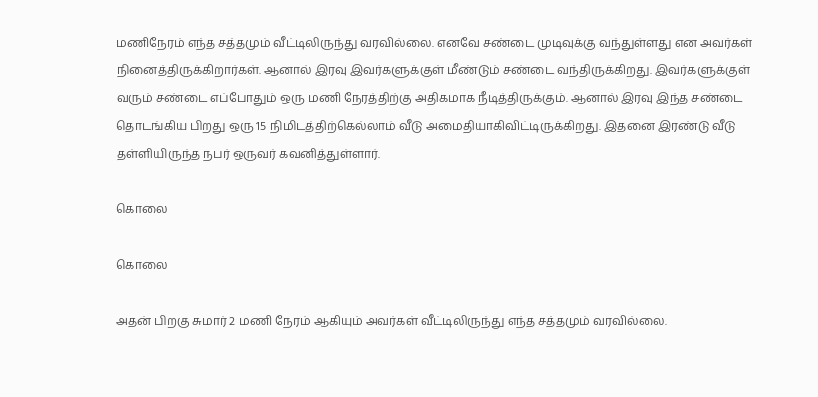மணிநேரம் எந்த சத்தமும் வீட்டிலிருந்து வரவில்லை. எனவே சண்டை முடிவுக்கு வந்துள்ளது என அவர்கள் நினைத்திருக்கிறார்கள். ஆனால் இரவு இவர்களுக்குள் மீண்டும் சண்டை வந்திருக்கிறது. இவர்களுக்குள் வரும் சண்டை எப்போதும் ஒரு மணி நேரத்திற்கு அதிகமாக நீடித்திருக்கும். ஆனால் இரவு இந்த சண்டை தொடங்கிய பிறது ஒரு 15 நிமிடத்திற்கெல்லாம் வீடு அமைதியாகிவிட்டிருக்கிறது. இதனை இரண்டு வீடு தள்ளியிருந்த நபர் ஒருவர் கவனித்துள்ளார்.

கொலை

கொலை

அதன் பிறகு சுமார் 2 மணி நேரம் ஆகியும் அவர்கள் வீட்டிலிருந்து எந்த சத்தமும் வரவில்லை.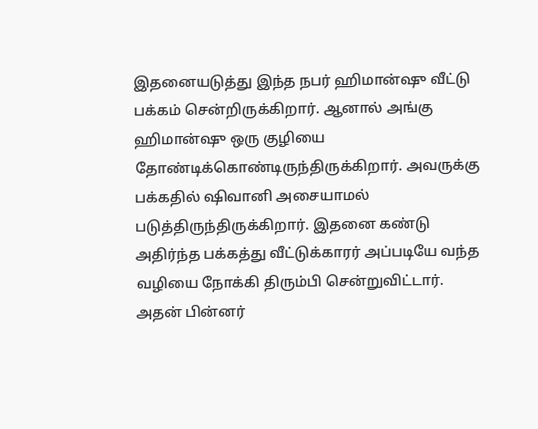இதனையடுத்து இந்த நபர் ஹிமான்ஷு வீட்டு பக்கம் சென்றிருக்கிறார். ஆனால் அங்கு ஹிமான்ஷு ஒரு குழியை தோண்டிக்கொண்டிருந்திருக்கிறார். அவருக்கு பக்கதில் ஷிவானி அசையாமல் படுத்திருந்திருக்கிறார். இதனை கண்டு அதிர்ந்த பக்கத்து வீட்டுக்காரர் அப்படியே வந்த வழியை நோக்கி திரும்பி சென்றுவிட்டார். அதன் பின்னர்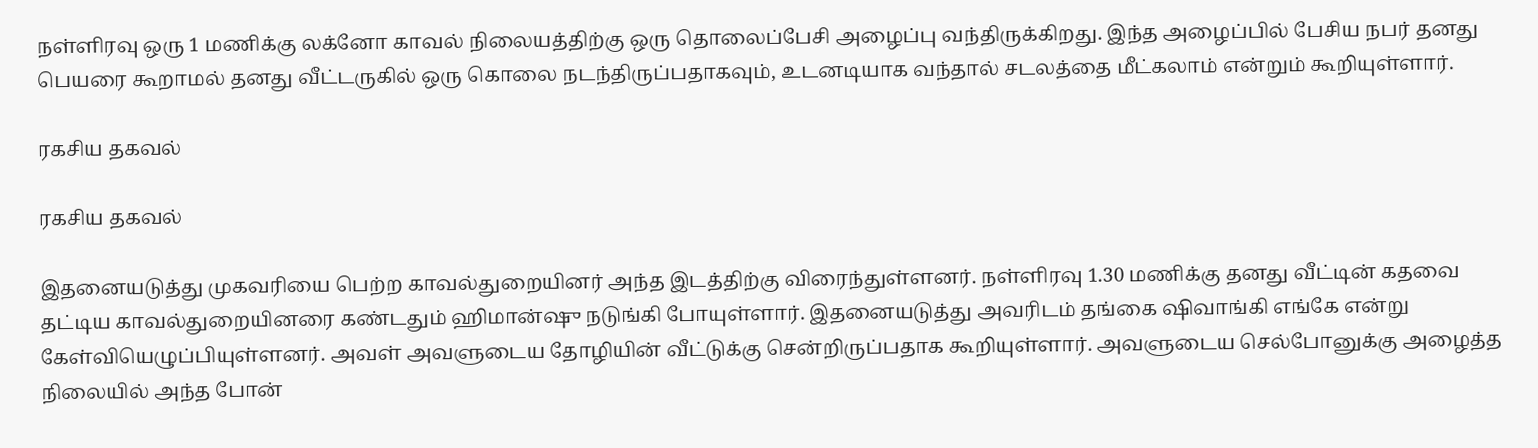நள்ளிரவு ஒரு 1 மணிக்கு லக்னோ காவல் நிலையத்திற்கு ஒரு தொலைப்பேசி அழைப்பு வந்திருக்கிறது. இந்த அழைப்பில் பேசிய நபர் தனது பெயரை கூறாமல் தனது வீட்டருகில் ஒரு கொலை நடந்திருப்பதாகவும், உடனடியாக வந்தால் சடலத்தை மீட்கலாம் என்றும் கூறியுள்ளார்.

ரகசிய தகவல்

ரகசிய தகவல்

இதனையடுத்து முகவரியை பெற்ற காவல்துறையினர் அந்த இடத்திற்கு விரைந்துள்ளனர். நள்ளிரவு 1.30 மணிக்கு தனது வீட்டின் கதவை தட்டிய காவல்துறையினரை கண்டதும் ஹிமான்ஷு நடுங்கி போயுள்ளார். இதனையடுத்து அவரிடம் தங்கை ஷிவாங்கி எங்கே என்று கேள்வியெழுப்பியுள்ளனர். அவள் அவளுடைய தோழியின் வீட்டுக்கு சென்றிருப்பதாக கூறியுள்ளார். அவளுடைய செல்போனுக்கு அழைத்த நிலையில் அந்த போன்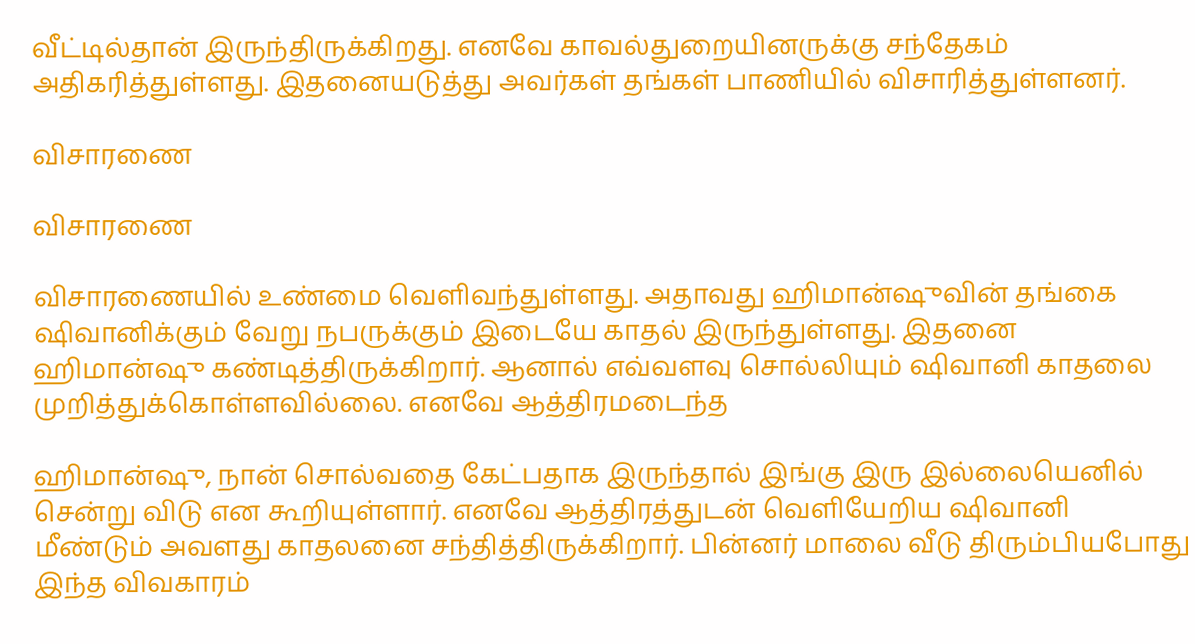வீட்டில்தான் இருந்திருக்கிறது. எனவே காவல்துறையினருக்கு சந்தேகம் அதிகரித்துள்ளது. இதனையடுத்து அவர்கள் தங்கள் பாணியில் விசாரித்துள்ளனர்.

விசாரணை

விசாரணை

விசாரணையில் உண்மை வெளிவந்துள்ளது. அதாவது ஹிமான்ஷுவின் தங்கை ஷிவானிக்கும் வேறு நபருக்கும் இடையே காதல் இருந்துள்ளது. இதனை ஹிமான்ஷு கண்டித்திருக்கிறார். ஆனால் எவ்வளவு சொல்லியும் ஷிவானி காதலை முறித்துக்கொள்ளவில்லை. எனவே ஆத்திரமடைந்த

ஹிமான்ஷு, நான் சொல்வதை கேட்பதாக இருந்தால் இங்கு இரு இல்லையெனில் சென்று விடு என கூறியுள்ளார். எனவே ஆத்திரத்துடன் வெளியேறிய ஷிவானி மீண்டும் அவளது காதலனை சந்தித்திருக்கிறார். பின்னர் மாலை வீடு திரும்பியபோது இந்த விவகாரம்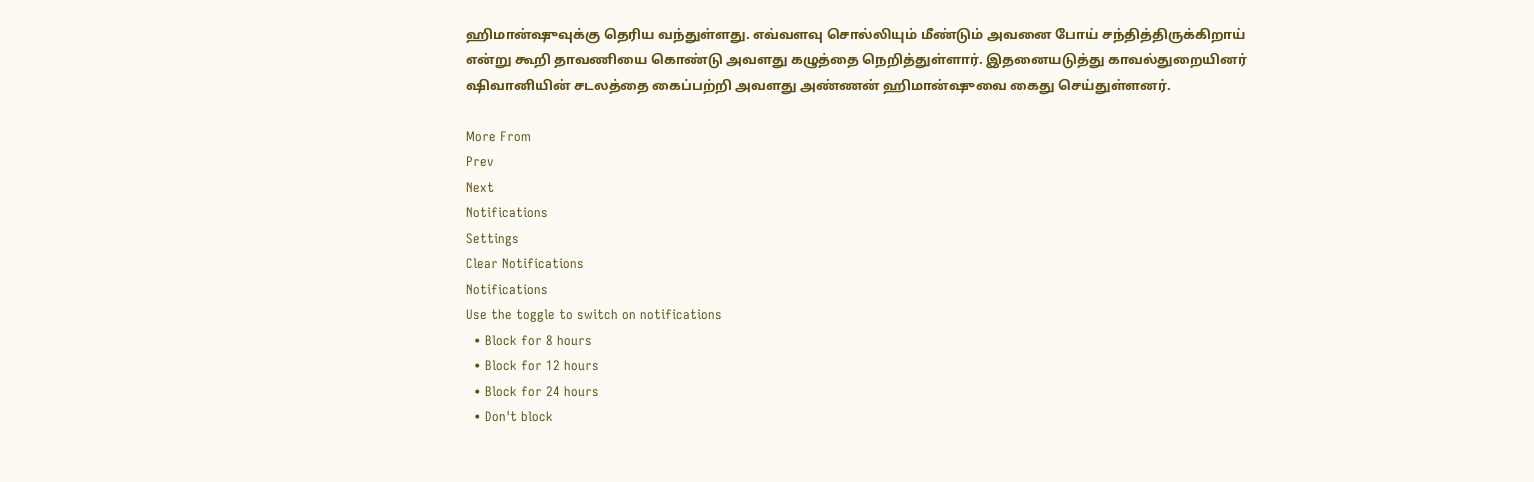ஹிமான்ஷுவுக்கு தெரிய வந்துள்ளது. எவ்வளவு சொல்லியும் மீண்டும் அவனை போய் சந்தித்திருக்கிறாய் என்று கூறி தாவணியை கொண்டு அவளது கழுத்தை நெறித்துள்ளார். இதனையடுத்து காவல்துறையினர் ஷிவானியின் சடலத்தை கைப்பற்றி அவளது அண்ணன் ஹிமான்ஷுவை கைது செய்துள்ளனர்.

More From
Prev
Next
Notifications
Settings
Clear Notifications
Notifications
Use the toggle to switch on notifications
  • Block for 8 hours
  • Block for 12 hours
  • Block for 24 hours
  • Don't block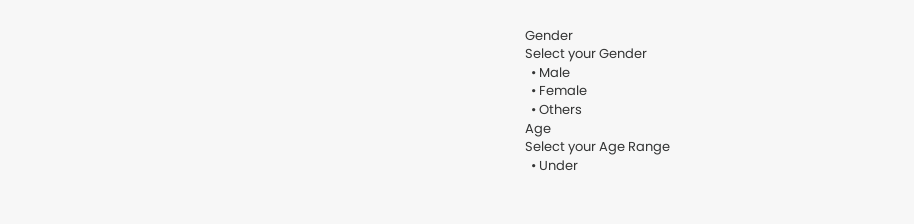Gender
Select your Gender
  • Male
  • Female
  • Others
Age
Select your Age Range
  • Under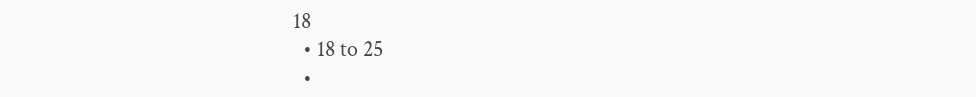18
  • 18 to 25
  •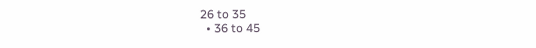26 to 35
  • 36 to 45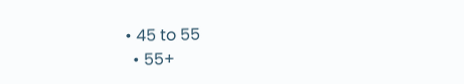• 45 to 55
  • 55+